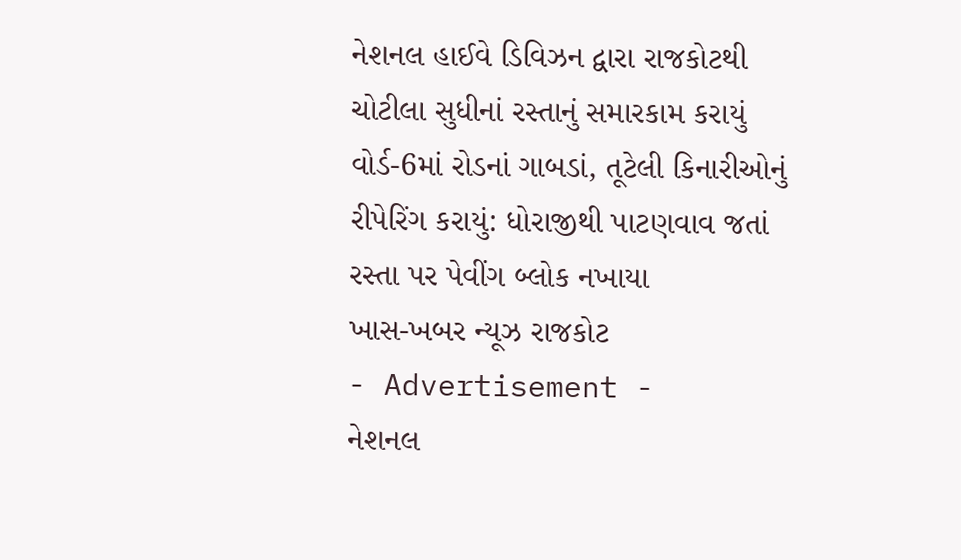નેશનલ હાઈવે ડિવિઝન દ્વારા રાજકોટથી ચોટીલા સુધીનાં રસ્તાનું સમારકામ કરાયું
વોર્ડ-6માં રોડનાં ગાબડાં, તૂટેલી કિનારીઓનું રીપેરિંગ કરાયું: ધોરાજીથી પાટણવાવ જતાં રસ્તા પર પેવીંગ બ્લોક નખાયા
ખાસ-ખબર ન્યૂઝ રાજકોટ
- Advertisement -
નેશનલ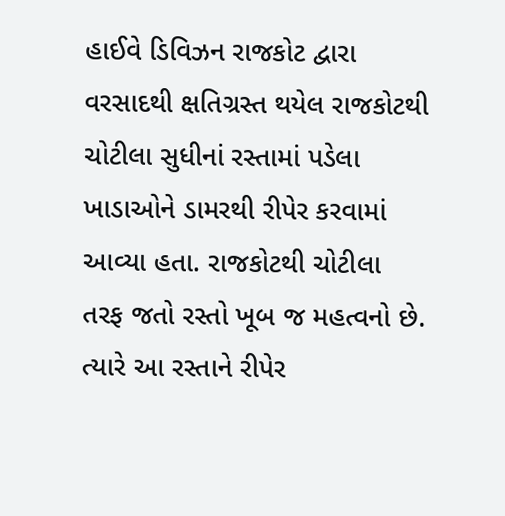હાઈવે ડિવિઝન રાજકોટ દ્વારા વરસાદથી ક્ષતિગ્રસ્ત થયેલ રાજકોટથી ચોટીલા સુધીનાં રસ્તામાં પડેલા ખાડાઓને ડામરથી રીપેર કરવામાં આવ્યા હતા. રાજકોટથી ચોટીલા તરફ જતો રસ્તો ખૂબ જ મહત્વનો છે. ત્યારે આ રસ્તાને રીપેર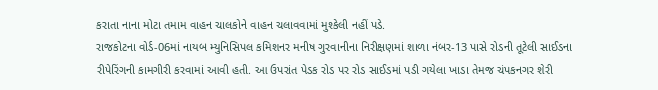કરાતા નાના મોટા તમામ વાહન ચાલકોને વાહન ચલાવવામાં મુશ્કેલી નહીં પડે.
રાજકોટના વોર્ડ-06માં નાયબ મ્યુનિસિપલ કમિશનર મનીષ ગુરવાનીના નિરીક્ષણમાં શાળા નંબર-13 પાસે રોડની તૂટેલી સાઈડના રીપેરિંગની કામગીરી કરવામાં આવી હતી. આ ઉપરાંત પેડક રોડ પર રોડ સાઈડમાં પડી ગયેલા ખાડા તેમજ ચંપકનગર શેરી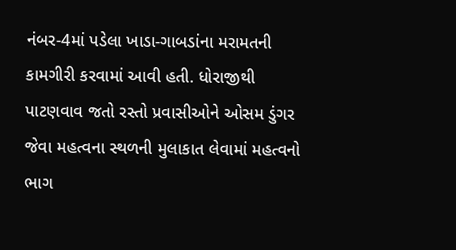નંબર-4માં પડેલા ખાડા-ગાબડાંના મરામતની કામગીરી કરવામાં આવી હતી. ધોરાજીથી પાટણવાવ જતો રસ્તો પ્રવાસીઓને ઓસમ ડુંગર જેવા મહત્વના સ્થળની મુલાકાત લેવામાં મહત્વનો ભાગ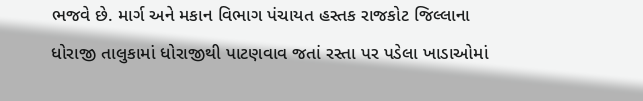ભજવે છે. માર્ગ અને મકાન વિભાગ પંચાયત હસ્તક રાજકોટ જિલ્લાના ધોરાજી તાલુકામાં ધોરાજીથી પાટણવાવ જતાં રસ્તા પર પડેલા ખાડાઓમાં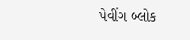પેવીંગ બ્લોક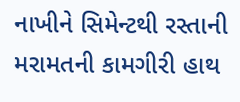નાખીને સિમેન્ટથી રસ્તાની મરામતની કામગીરી હાથ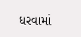ધરવામાં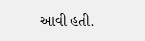આવી હતી.